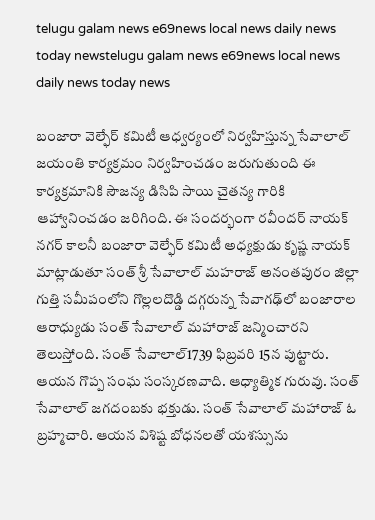telugu galam news e69news local news daily news today newstelugu galam news e69news local news daily news today news

బంజారా వెల్ఫేర్ కమిటీ ఆధ్వర్యంలో నిర్వహిస్తున్న సేవాలాల్ జయంతి కార్యక్రమం నిర్వహించడం జరుగుతుంది ఈ కార్యక్రమానికి సౌజన్య డిసిపి సాయి చైతన్య గారికి ఆహ్వానించడం జరిగింది. ఈ సందర్భంగా రవీందర్ నాయక్ నగర్ కాలనీ బంజారా వెల్ఫేర్ కమిటీ అధ్యక్షుడు కృష్ణ నాయక్ మాట్లాడుతూ సంత్ శ్రీ సేవాలాల్ మహరాజ్ అనంతపురం జిల్లా గుత్తి సమీపంలోని గొల్లలదొడ్డి దగ్గరున్న సేవాగఢ్‌లో బంజారాల ఆరాధ్యుడు సంత్‌ సేవాలాల్‌ మహారాజ్ జ‌న్మించార‌ని తెలుస్తోంది. సంత్ సేవాలాల్1739 ఫిబ్రవరి 15న పుట్టారు. ఆయన గొప్ప సంఘ సంస్కరణవాది. ఆధ్యాత్మిక గురువు. సంత్ సేవాలాల్ జగదంబకు భక్తుడు. సంత్ సేవాలాల్ మ‌హారాజ్ ఓ బ్రహ్మచారి. ఆయ‌న విశిష్ట బోధనలతో యశస్సును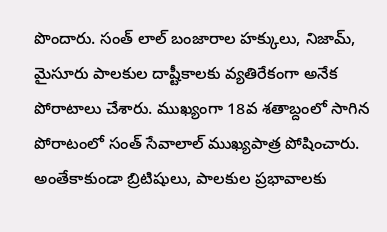పొందారు. సంత్ లాల్ బంజారాల హక్కులు, నిజామ్, మైసూరు పాలకుల దాష్టీకాలకు వ్యతిరేకంగా అనేక పోరాటాలు చేశారు. ముఖ్యంగా 18వ శతాబ్దంలో సాగిన పోరాటంలో సంత్‌ సేవాలాల్ ముఖ్య‌పాత్ర పోషించారు. అంతేకాకుండా బ్రిటిషులు, పాల‌కుల ప్ర‌భావాల‌కు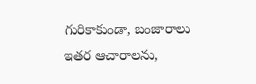గురికాకుండా, బంజారాలు ఇత‌ర ఆచారాల‌ను,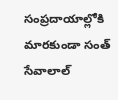సంప్ర‌దాయాల్లోకి మార‌కుండా సంత్ సేవాలాల్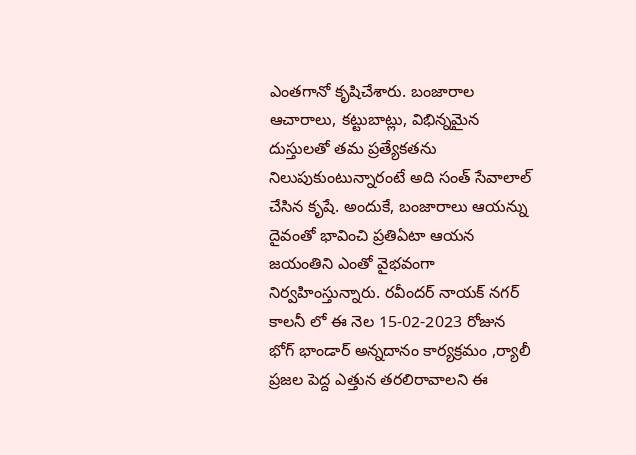ఎంత‌గానో కృషిచేశారు. బంజారాల ఆచారాలు, క‌ట్టుబాట్లు, విభిన్న‌మైన దుస్తులతో త‌మ ప్ర‌త్యేక‌త‌ను నిలుపుకుంటున్నారంటే అది సంత్ సేవాలాల్ చేసిన కృషే. అందుకే, బంజారాలు ఆయ‌న్ను దైవంతో భావించి ప్ర‌తిఏటా ఆయ‌న జ‌యంతిని ఎంతో వైభ‌వంగా నిర్వహింస్తున్నారు. రవీందర్ నాయక్ నగర్ కాలనీ లో ఈ నెల 15-02-2023 రోజున భోగ్ భాండార్ అన్నదానం కార్యక్రమం ,ర్యాలీ ప్రజల పెద్ద ఎత్తున తరలిరావాలని ఈ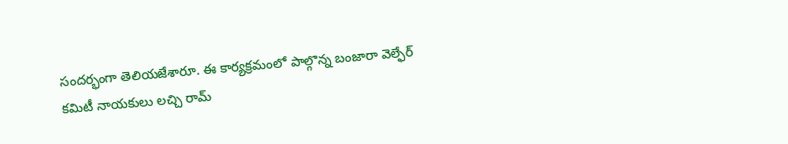సందర్భంగా తెలియజేశారూ. ఈ కార్యక్రమంలో పాల్గొన్న బంజారా వెల్ఫేర్ కమిటీ నాయకులు లచ్చి రామ్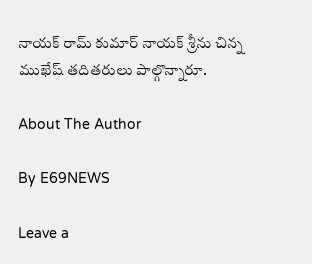నాయక్ రామ్ కుమార్ నాయక్ శ్రీను చిన్న ముఖేష్ తదితరులు పాల్గొన్నారూ.

About The Author

By E69NEWS

Leave a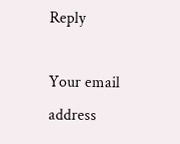Reply

Your email address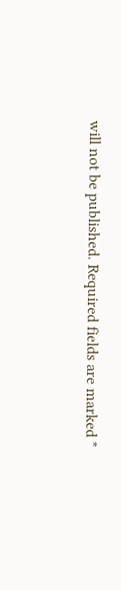will not be published. Required fields are marked *